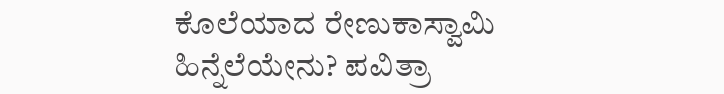ಕೊಲೆಯಾದ ರೇಣುಕಾಸ್ವಾಮಿ ಹಿನ್ನೆಲೆಯೇನು? ಪವಿತ್ರಾ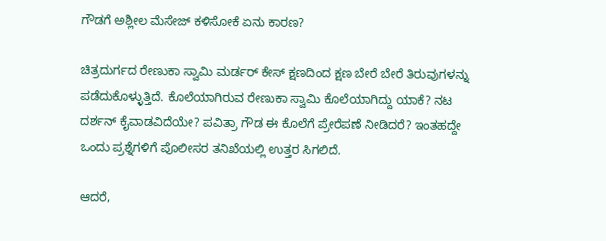ಗೌಡಗೆ ಅಶ್ಲೀಲ ಮೆಸೇಜ್ ಕಳಿಸೋಕೆ ಏನು ಕಾರಣ?

ಚಿತ್ರದುರ್ಗದ ರೇಣುಕಾ ಸ್ವಾಮಿ ಮರ್ಡರ್ ಕೇಸ್ ಕ್ಷಣದಿಂದ ಕ್ಷಣ ಬೇರೆ ಬೇರೆ ತಿರುವುಗಳನ್ನು ಪಡೆದುಕೊಳ್ಳುತ್ತಿದೆ. ಕೊಲೆಯಾಗಿರುವ ರೇಣುಕಾ ಸ್ವಾಮಿ ಕೊಲೆಯಾಗಿದ್ದು ಯಾಕೆ? ನಟ ದರ್ಶನ್ ಕೈವಾಡವಿದೆಯೇ? ಪವಿತ್ರಾ ಗೌಡ ಈ ಕೊಲೆಗೆ ಪ್ರೇರೆಪಣೆ ನೀಡಿದರೆ? ಇಂತಹದ್ದೇ ಒಂದು ಪ್ರಶ್ನೆಗಳಿಗೆ ಪೊಲೀಸರ ತನಿಖೆಯಲ್ಲಿ ಉತ್ತರ ಸಿಗಲಿದೆ.

ಆದರೆ,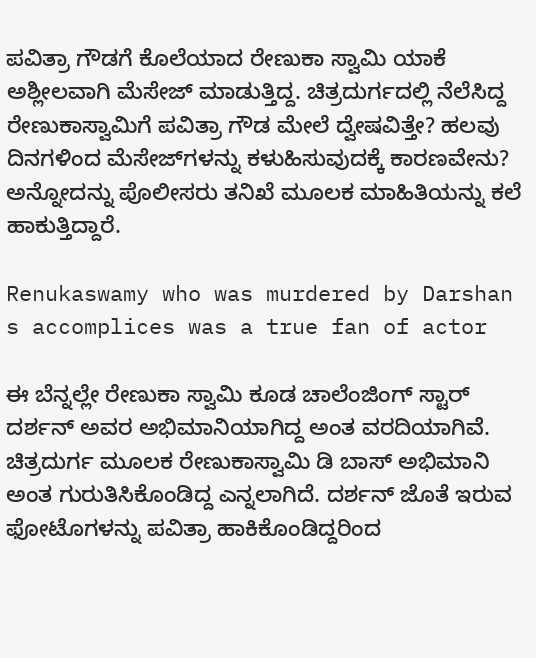ಪವಿತ್ರಾ ಗೌಡಗೆ ಕೊಲೆಯಾದ ರೇಣುಕಾ ಸ್ವಾಮಿ ಯಾಕೆ ಅಶ್ಲೀಲವಾಗಿ ಮೆಸೇಜ್ ಮಾಡುತ್ತಿದ್ದ. ಚಿತ್ರದುರ್ಗದಲ್ಲಿ ನೆಲೆಸಿದ್ದ ರೇಣುಕಾಸ್ವಾಮಿಗೆ ಪವಿತ್ರಾ ಗೌಡ ಮೇಲೆ ದ್ವೇಷವಿತ್ತೇ? ಹಲವು ದಿನಗಳಿಂದ ಮೆಸೇಜ್‌ಗಳನ್ನು ಕಳುಹಿಸುವುದಕ್ಕೆ ಕಾರಣವೇನು? ಅನ್ನೋದನ್ನು ಪೊಲೀಸರು ತನಿಖೆ ಮೂಲಕ ಮಾಹಿತಿಯನ್ನು ಕಲೆ ಹಾಕುತ್ತಿದ್ದಾರೆ.

Renukaswamy who was murdered by Darshan s accomplices was a true fan of actor

ಈ ಬೆನ್ನಲ್ಲೇ ರೇಣುಕಾ ಸ್ವಾಮಿ ಕೂಡ ಚಾಲೆಂಜಿಂಗ್ ಸ್ಟಾರ್ ದರ್ಶನ್ ಅವರ ಅಭಿಮಾನಿಯಾಗಿದ್ದ ಅಂತ ವರದಿಯಾಗಿವೆ. ಚಿತ್ರದುರ್ಗ ಮೂಲಕ ರೇಣುಕಾಸ್ವಾಮಿ ಡಿ ಬಾಸ್ ಅಭಿಮಾನಿ ಅಂತ ಗುರುತಿಸಿಕೊಂಡಿದ್ದ ಎನ್ನಲಾಗಿದೆ. ದರ್ಶನ್ ಜೊತೆ ಇರುವ ಫೋಟೊಗಳನ್ನು ಪವಿತ್ರಾ ಹಾಕಿಕೊಂಡಿದ್ದರಿಂದ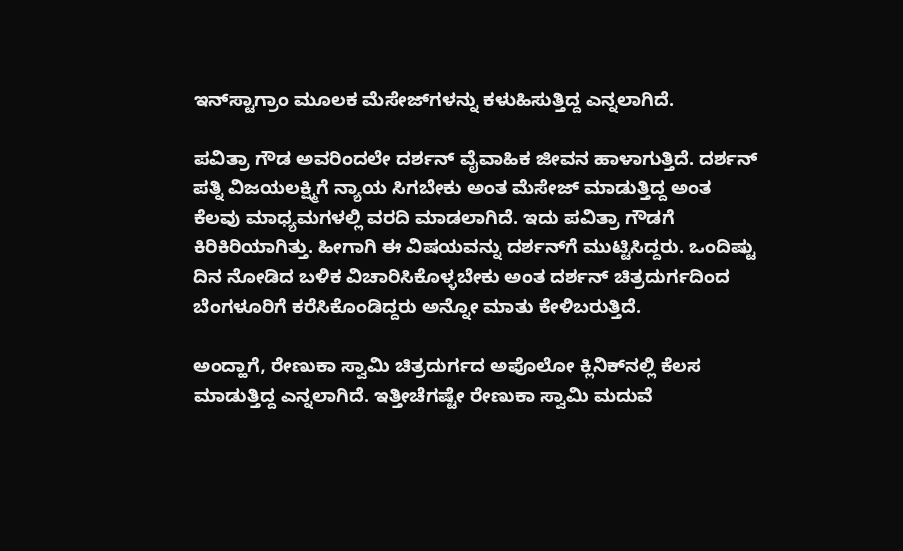ಇನ್‌ಸ್ಟಾಗ್ರಾಂ ಮೂಲಕ ಮೆಸೇಜ್‌ಗಳನ್ನು ಕಳುಹಿಸುತ್ತಿದ್ದ ಎನ್ನಲಾಗಿದೆ.

ಪವಿತ್ರಾ ಗೌಡ ಅವರಿಂದಲೇ ದರ್ಶನ್ ವೈವಾಹಿಕ ಜೀವನ ಹಾಳಾಗುತ್ತಿದೆ. ದರ್ಶನ್ ಪತ್ನಿ ವಿಜಯಲಕ್ಷ್ಮಿಗೆ ನ್ಯಾಯ ಸಿಗಬೇಕು ಅಂತ ಮೆಸೇಜ್ ಮಾಡುತ್ತಿದ್ದ ಅಂತ ಕೆಲವು ಮಾಧ್ಯಮಗಳಲ್ಲಿ ವರದಿ ಮಾಡಲಾಗಿದೆ. ಇದು ಪವಿತ್ರಾ ಗೌಡಗೆ ಕಿರಿಕಿರಿಯಾಗಿತ್ತು. ಹೀಗಾಗಿ ಈ ವಿಷಯವನ್ನು ದರ್ಶನ್‌ಗೆ ಮುಟ್ಟಿಸಿದ್ದರು. ಒಂದಿಷ್ಟು ದಿನ ನೋಡಿದ ಬಳಿಕ ವಿಚಾರಿಸಿಕೊಳ್ಳಬೇಕು ಅಂತ ದರ್ಶನ್ ಚಿತ್ರದುರ್ಗದಿಂದ ಬೆಂಗಳೂರಿಗೆ ಕರೆಸಿಕೊಂಡಿದ್ದರು ಅನ್ನೋ ಮಾತು ಕೇಳಿಬರುತ್ತಿದೆ.

ಅಂದ್ಹಾಗೆ, ರೇಣುಕಾ ಸ್ವಾಮಿ ಚಿತ್ರದುರ್ಗದ ಅಪೊಲೋ ಕ್ಲಿನಿಕ್‌ನಲ್ಲಿ ಕೆಲಸ ಮಾಡುತ್ತಿದ್ದ ಎನ್ನಲಾಗಿದೆ. ಇತ್ತೀಚೆಗಷ್ಟೇ ರೇಣುಕಾ ಸ್ವಾಮಿ ಮದುವೆ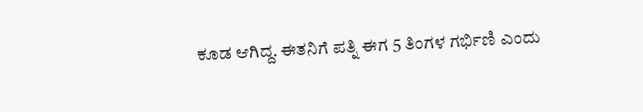ಕೂಡ ಆಗಿದ್ದ. ಈತನಿಗೆ ಪತ್ನಿ ಈಗ 5 ತಿಂಗಳ ಗರ್ಭಿಣಿ ಎಂದು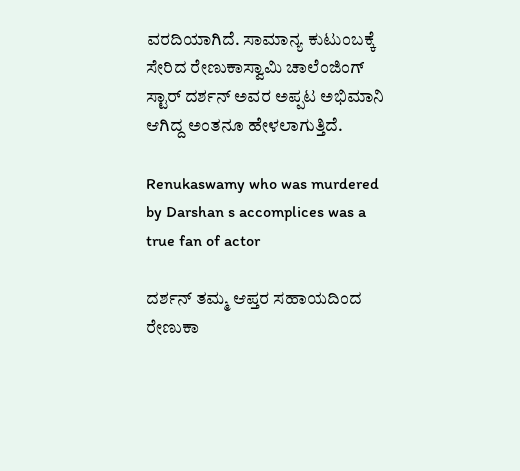ವರದಿಯಾಗಿದೆ. ಸಾಮಾನ್ಯ ಕುಟುಂಬಕ್ಕೆ ಸೇರಿದ ರೇಣುಕಾಸ್ವಾಮಿ ಚಾಲೆಂಜಿಂಗ್ ಸ್ಟಾರ್ ದರ್ಶನ್ ಅವರ ಅಪ್ಪಟ ಅಭಿಮಾನಿ ಆಗಿದ್ದ ಅಂತನೂ ಹೇಳಲಾಗುತ್ತಿದೆ.

Renukaswamy who was murdered by Darshan s accomplices was a true fan of actor

ದರ್ಶನ್ ತಮ್ಮ ಆಪ್ತರ ಸಹಾಯದಿಂದ ರೇಣುಕಾ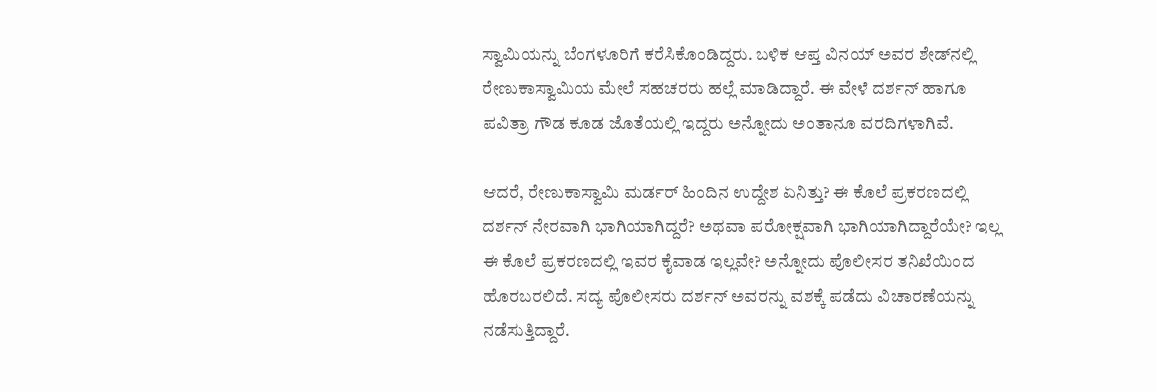ಸ್ವಾಮಿಯನ್ನು ಬೆಂಗಳೂರಿಗೆ ಕರೆಸಿಕೊಂಡಿದ್ದರು. ಬಳಿಕ ಆಪ್ತ ವಿನಯ್ ಅವರ ಶೇಡ್‌ನಲ್ಲಿ ರೇಣುಕಾಸ್ವಾಮಿಯ ಮೇಲೆ ಸಹಚರರು ಹಲ್ಲೆ ಮಾಡಿದ್ದಾರೆ. ಈ ವೇಳೆ ದರ್ಶನ್ ಹಾಗೂ ಪವಿತ್ರಾ ಗೌಡ ಕೂಡ ಜೊತೆಯಲ್ಲಿ ಇದ್ದರು ಅನ್ನೋದು ಅಂತಾನೂ ವರದಿಗಳಾಗಿವೆ.

ಆದರೆ, ರೇಣುಕಾಸ್ವಾಮಿ ಮರ್ಡರ್ ಹಿಂದಿನ ಉದ್ದೇಶ ಏನಿತ್ತು? ಈ ಕೊಲೆ ಪ್ರಕರಣದಲ್ಲಿ ದರ್ಶನ್ ನೇರವಾಗಿ ಭಾಗಿಯಾಗಿದ್ದರೆ? ಅಥವಾ ಪರೋಕ್ಷವಾಗಿ ಭಾಗಿಯಾಗಿದ್ದಾರೆಯೇ? ಇಲ್ಲ ಈ ಕೊಲೆ ಪ್ರಕರಣದಲ್ಲಿ ಇವರ ಕೈವಾಡ ಇಲ್ಲವೇ? ಅನ್ನೋದು ಪೊಲೀಸರ ತನಿಖೆಯಿಂದ ಹೊರಬರಲಿದೆ. ಸದ್ಯ ಪೊಲೀಸರು ದರ್ಶನ್ ಅವರನ್ನು ವಶಕ್ಕೆ ಪಡೆದು ವಿಚಾರಣೆಯನ್ನು ನಡೆಸುತ್ತಿದ್ದಾರೆ.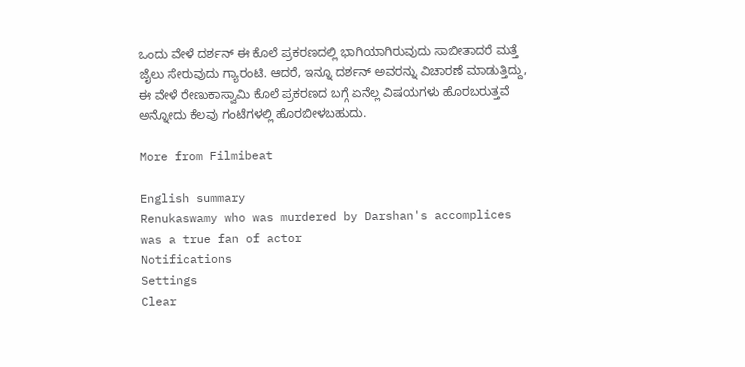ಒಂದು ವೇಳೆ ದರ್ಶನ್ ಈ ಕೊಲೆ ಪ್ರಕರಣದಲ್ಲಿ ಭಾಗಿಯಾಗಿರುವುದು ಸಾಬೀತಾದರೆ ಮತ್ತೆ ಜೈಲು ಸೇರುವುದು ಗ್ಯಾರಂಟಿ. ಆದರೆ, ಇನ್ನೂ ದರ್ಶನ್ ಅವರನ್ನು ವಿಚಾರಣೆ ಮಾಡುತ್ತಿದ್ದು, ಈ ವೇಳೆ ರೇಣುಕಾಸ್ವಾಮಿ ಕೊಲೆ ಪ್ರಕರಣದ ಬಗ್ಗೆ ಏನೆಲ್ಲ ವಿಷಯಗಳು ಹೊರಬರುತ್ತವೆ ಅನ್ನೋದು ಕೆಲವು ಗಂಟೆಗಳಲ್ಲಿ ಹೊರಬೀಳಬಹುದು.

More from Filmibeat

English summary
Renukaswamy who was murdered by Darshan's accomplices was a true fan of actor
Notifications
Settings
Clear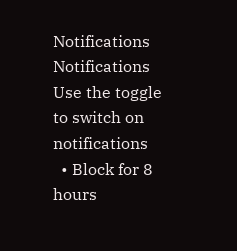Notifications
Notifications
Use the toggle to switch on notifications
  • Block for 8 hours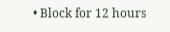• Block for 12 hours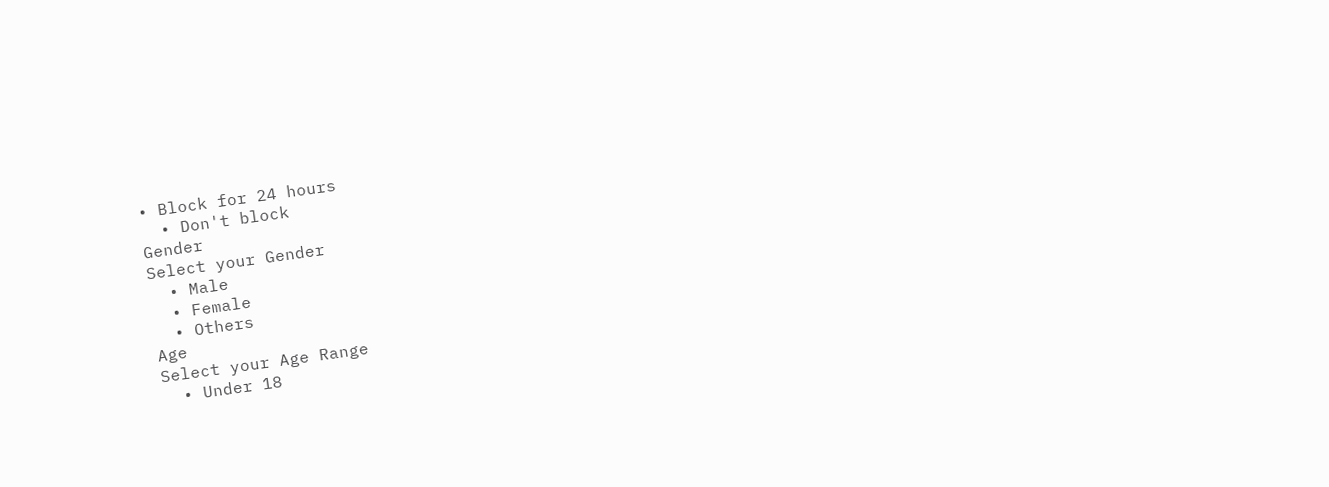• Block for 24 hours
  • Don't block
Gender
Select your Gender
  • Male
  • Female
  • Others
Age
Select your Age Range
  • Under 18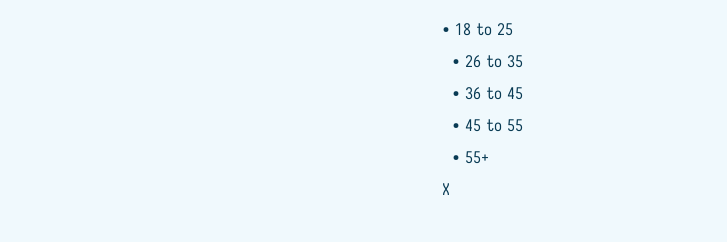• 18 to 25
  • 26 to 35
  • 36 to 45
  • 45 to 55
  • 55+
X